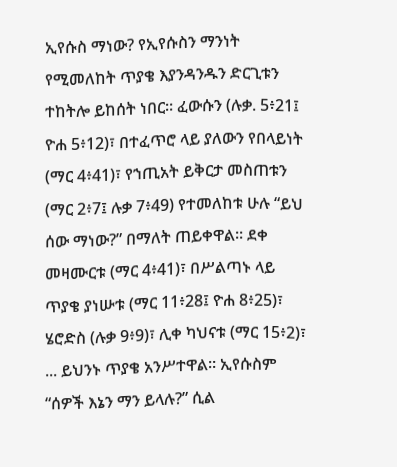ኢየሱስ ማነው? የኢየሱስን ማንነት የሚመለከት ጥያቄ እያንዳንዱን ድርጊቱን ተከትሎ ይከሰት ነበር። ፈውሱን (ሉቃ. 5፥21፤ ዮሐ 5፥12)፣ በተፈጥሮ ላይ ያለውን የበላይነት (ማር 4፥41)፣ የኀጢአት ይቅርታ መስጠቱን (ማር 2፥7፤ ሉቃ 7፥49) የተመለከቱ ሁሉ “ይህ ሰው ማነው?” በማለት ጠይቀዋል። ደቀ መዛሙርቱ (ማር 4፥41)፣ በሥልጣኑ ላይ ጥያቄ ያነሡቱ (ማር 11፥28፤ ዮሐ 8፥25)፣ ሄሮድስ (ሉቃ 9፥9)፣ ሊቀ ካህናቱ (ማር 15፥2)፣ ... ይህንኑ ጥያቄ አንሥተዋል። ኢየሱስም “ሰዎች እኔን ማን ይላሉ?” ሲል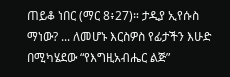ጠይቆ ነበር (ማር 8፥27)። ታዲያ ኢየሱስ ማነው? ... ለመሆኑ እርስዎስ የፊታችን እሁድ በሚካሄደው “የእግዚአብሔር ልጅ”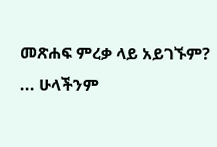መጽሐፍ ምረቃ ላይ አይገኙም? ... ሁላችንም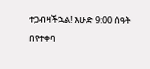ተጋብዛችኋል! እሁድ 9:00 ሰዓት በየተቀባ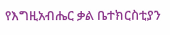የእግዚአብሔር ቃል ቤተክርስቲያን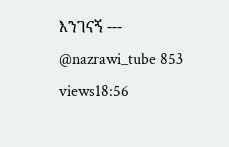እንገናኝ --- @nazrawi_tube 853 views18:56